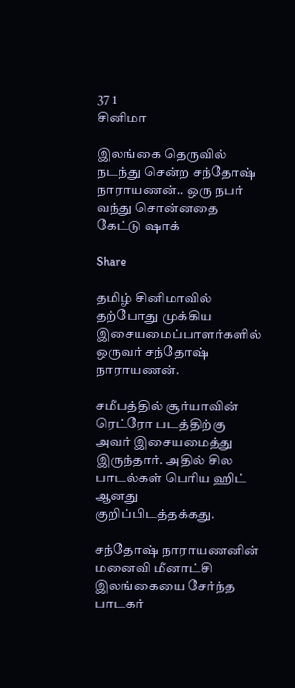37 1
சினிமா

இலங்கை தெருவில் நடந்து சென்ற சந்தோஷ் நாராயணன்.. ஒரு நபர் வந்து சொன்னதை கேட்டு ஷாக்

Share

தமிழ் சினிமாவில் தற்போது முக்கிய இசையமைப்பாளர்களில் ஒருவர் சந்தோஷ் நாராயணன்.

சமீபத்தில் சூர்யாவின் ரெட்ரோ படத்திற்கு அவர் இசையமைத்து இருந்தார். அதில் சில பாடல்கள் பெரிய ஹிட் ஆனது குறிப்பிடத்தக்கது.

சந்தோஷ் நாராயணனின் மனைவி மீனாட்சி இலங்கையை சேர்ந்த பாடகர்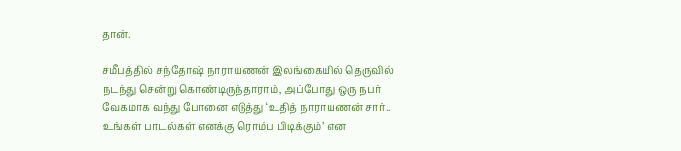தான்.

சமீபத்தில் சந்தோஷ் நாராயணன் இலங்கையில் தெருவில் நடந்து சென்று கொண்டிருந்தாராம், அப்போது ஒரு நபர் வேகமாக வந்து போனை எடுத்து ‘உதித் நாராயணன் சார்.. உங்கள் பாடல்கள் எனக்கு ரொம்ப பிடிக்கும்’ என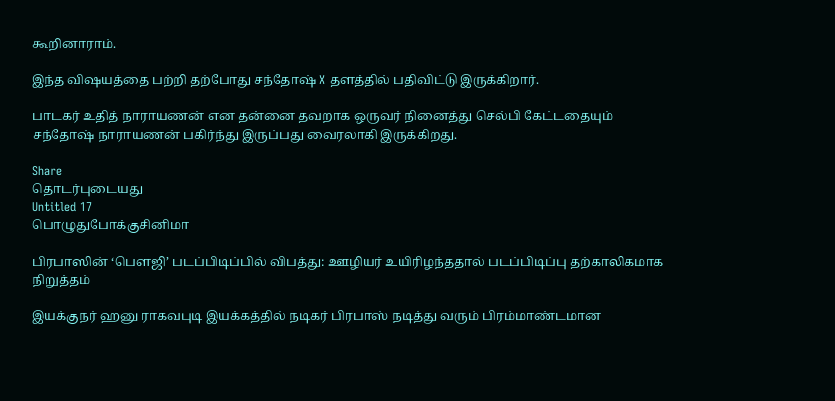கூறினாராம்.

இந்த விஷயத்தை பற்றி தற்போது சந்தோஷ் X தளத்தில் பதிவிட்டு இருக்கிறார்.

பாடகர் உதித் நாராயணன் என தன்னை தவறாக ஒருவர் நினைத்து செல்பி கேட்டதையும் சந்தோஷ் நாராயணன் பகிர்ந்து இருப்பது வைரலாகி இருக்கிறது.

Share
தொடர்புடையது
Untitled 17
பொழுதுபோக்குசினிமா

பிரபாஸின் ‘பௌஜி’ படப்பிடிப்பில் விபத்து: ஊழியர் உயிரிழந்ததால் படப்பிடிப்பு தற்காலிகமாக நிறுத்தம்

இயக்குநர் ஹனு ராகவபுடி இயக்கத்தில் நடிகர் பிரபாஸ் நடித்து வரும் பிரம்மாண்டமான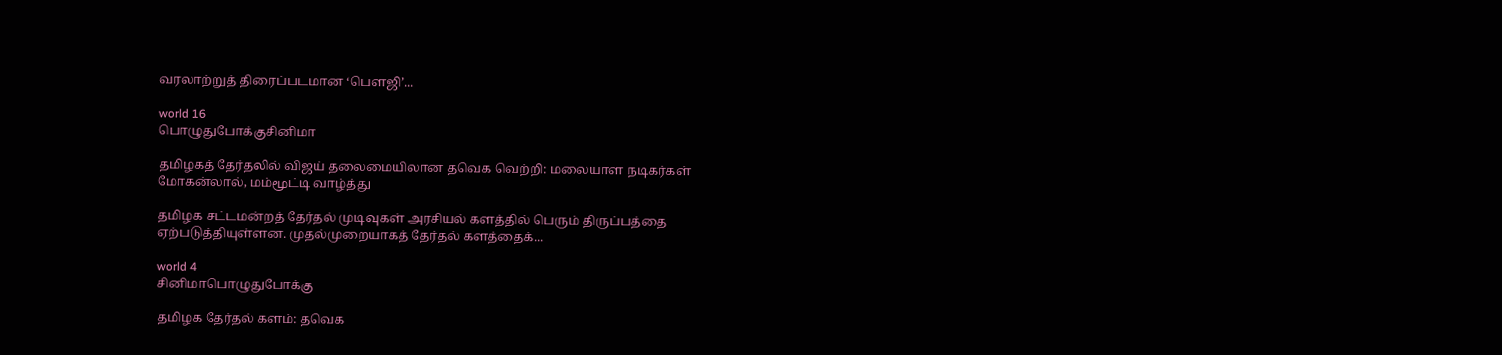வரலாற்றுத் திரைப்படமான ‘பௌஜி’...

world 16
பொழுதுபோக்குசினிமா

தமிழகத் தேர்தலில் விஜய் தலைமையிலான தவெக வெற்றி: மலையாள நடிகர்கள் மோகன்லால், மம்மூட்டி வாழ்த்து

தமிழக சட்டமன்றத் தேர்தல் முடிவுகள் அரசியல் களத்தில் பெரும் திருப்பத்தை ஏற்படுத்தியுள்ளன. முதல்முறையாகத் தேர்தல் களத்தைக்...

world 4
சினிமாபொழுதுபோக்கு

தமிழக தேர்தல் களம்: தவெக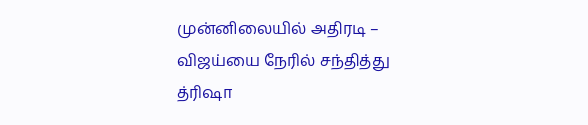முன்னிலையில் அதிரடி – விஜய்யை நேரில் சந்தித்து த்ரிஷா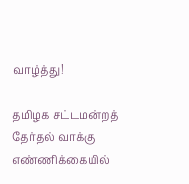வாழ்த்து!

தமிழக சட்டமன்றத் தேர்தல் வாக்கு எண்ணிக்கையில்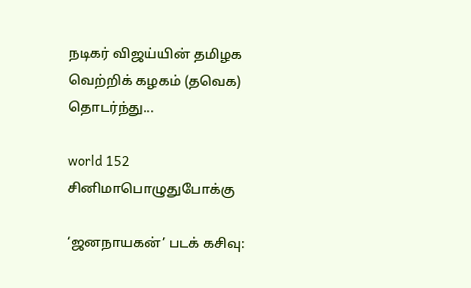நடிகர் விஜய்யின் தமிழக வெற்றிக் கழகம் (தவெக) தொடர்ந்து...

world 152
சினிமாபொழுதுபோக்கு

‘ஜனநாயகன்’ படக் கசிவு: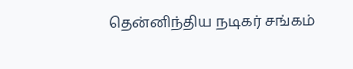தென்னிந்திய நடிகர் சங்கம்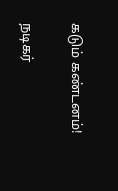கடும் கண்டனம்!

நடிகர்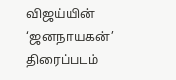விஜய்யின் ‘ஜனநாயகன்’ திரைப்படம்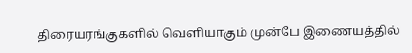திரையரங்குகளில் வெளியாகும் முன்பே இணையத்தில்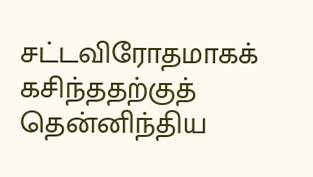சட்டவிரோதமாகக் கசிந்ததற்குத் தென்னிந்திய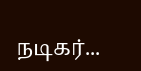நடிகர்...